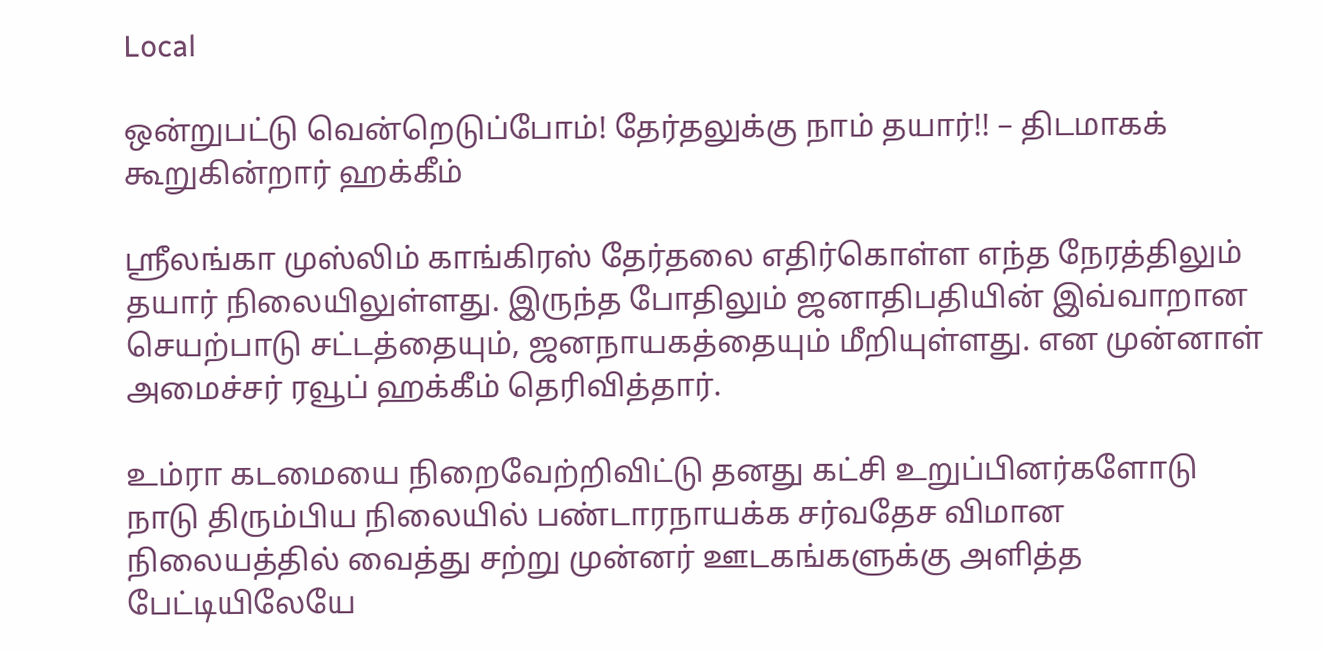Local

ஒன்றுபட்டு வென்றெடுப்போம்! தேர்தலுக்கு நாம் தயார்!! – திடமாகக் கூறுகின்றார் ஹக்கீம்

ஸ்ரீலங்கா முஸ்லிம் காங்கிரஸ் தேர்தலை எதிர்கொள்ள எந்த நேரத்திலும் தயார் நிலையிலுள்ளது. இருந்த போதிலும் ஜனாதிபதியின் இவ்வாறான செயற்பாடு சட்டத்தையும், ஜனநாயகத்தையும் மீறியுள்ளது. என முன்னாள் அமைச்சர் ரவூப் ஹக்கீம் தெரிவித்தார்.

உம்ரா கடமையை நிறைவேற்றிவிட்டு தனது கட்சி உறுப்பினர்களோடு நாடு திரும்பிய நிலையில் பண்டாரநாயக்க சர்வதேச விமான நிலையத்தில் வைத்து சற்று முன்னர் ஊடகங்களுக்கு அளித்த பேட்டியிலேயே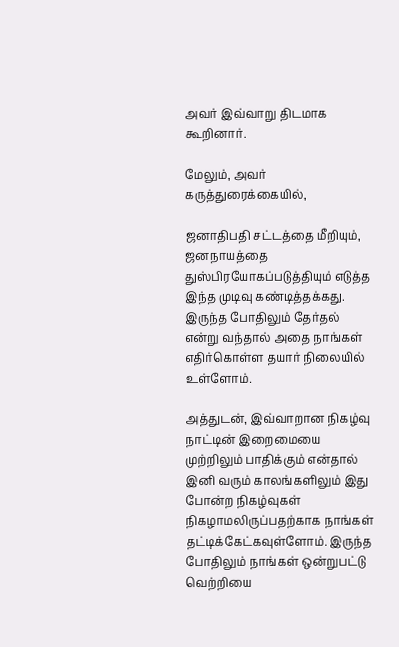அவர் இவ்வாறு திடமாக கூறினார்.

மேலும், அவர் கருத்துரைக்கையில்,

ஜனாதிபதி சட்டத்தை மீறியும், ஜனநாயத்தை துஸ்பிரயோகப்படுத்தியும் எடுத்த இந்த முடிவு கண்டித்தக்கது. இருந்த போதிலும் தேர்தல் என்று வந்தால் அதை நாங்கள் எதிர்கொள்ள தயார் நிலையில் உள்ளோம்.

அத்துடன், இவ்வாறான நிகழ்வு நாட்டின் இறைமையை முற்றிலும் பாதிக்கும் என்தால் இனி வரும் காலங்களிலும் இது போன்ற நிகழ்வுகள் நிகழாமலிருப்பதற்காக நாங்கள் தட்டிக்கேட்கவுள்ளோம். இருந்த போதிலும் நாங்கள் ஒன்றுபட்டு வெற்றியை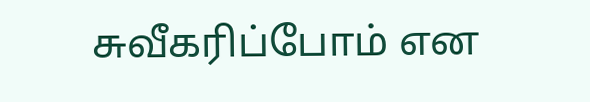சுவீகரிப்போம் என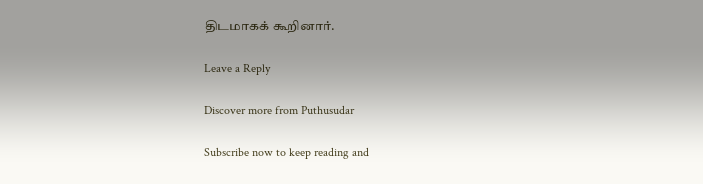திடமாகக் கூறினார்.

Leave a Reply

Discover more from Puthusudar

Subscribe now to keep reading and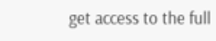get access to the full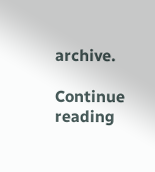archive.

Continue reading